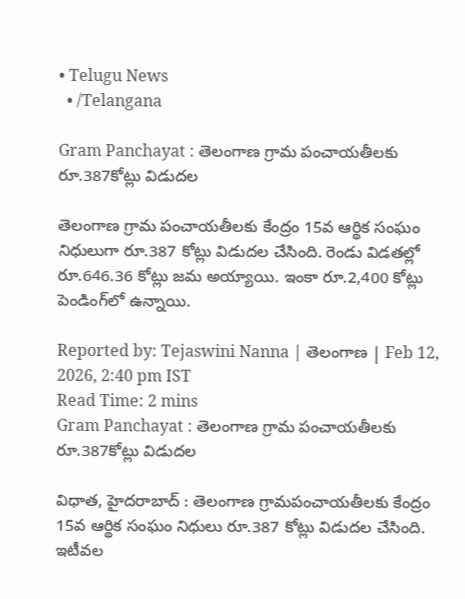• Telugu News
  • /Telangana

Gram Panchayat : తెలంగాణ గ్రామ పంచాయతీలకు రూ.387కోట్లు విడుదల

తెలంగాణ గ్రామ పంచాయతీలకు కేంద్రం 15వ ఆర్థిక సంఘం నిధులుగా రూ.387 కోట్లు విడుదల చేసింది. రెండు విడతల్లో రూ.646.36 కోట్లు జమ అయ్యాయి. ఇంకా రూ.2,400 కోట్లు పెండింగ్‌లో ఉన్నాయి.

Reported by: Tejaswini Nanna | తెలంగాణ‌ | Feb 12, 2026, 2:40 pm IST
Read Time: 2 mins
Gram Panchayat : తెలంగాణ గ్రామ పంచాయతీలకు రూ.387కోట్లు విడుదల

విధాత, హైదరాబాద్ : తెలంగాణ గ్రామపంచాయతీలకు కేంద్రం 15వ ఆర్థిక సంఘం నిధులు రూ.387 కోట్లు విడుదల చేసింది. ఇటీవల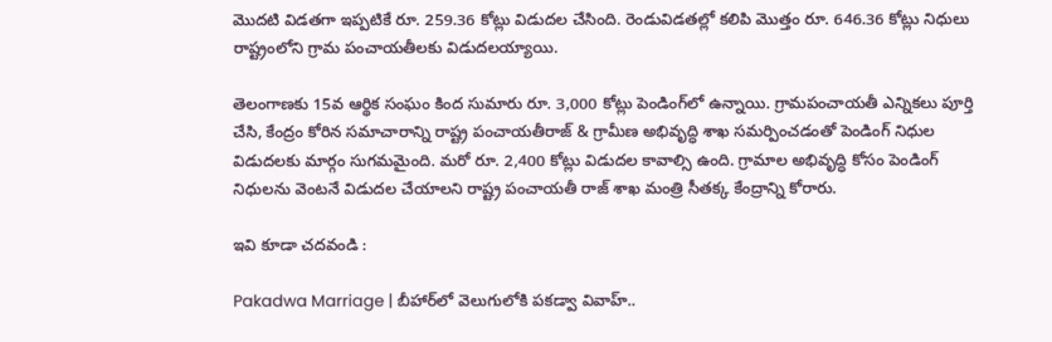మొదటి విడతగా ఇప్పటికే రూ. 259.36 కోట్లు విడుదల చేసింది. రెండువిడతల్లో కలిపి మొత్తం రూ. 646.36 కోట్లు నిధులు రాష్ట్రంలోని గ్రామ పంచాయతీలకు విడుదలయ్యాయి.

తెలంగాణకు 15వ ఆర్థిక సంఘం కింద సుమారు రూ. 3,000 కోట్లు పెండింగ్‌లో ఉన్నాయి. గ్రామపంచాయతీ ఎన్నికలు పూర్తి చేసి, కేంద్రం కోరిన సమాచారాన్ని రాష్ట్ర పంచాయతీరాజ్ & గ్రామీణ అభివృద్ధి శాఖ సమర్పించడంతో పెండింగ్ నిధుల విడుదలకు మార్గం సుగమమైంది. మరో రూ. 2,400 కోట్లు విడుదల కావాల్సి ఉంది. గ్రామాల అభివృద్ధి కోసం పెండింగ్ నిధులను వెంటనే విడుదల చేయాలని రాష్ట్ర పంచాయతీ రాజ్ శాఖ మంత్రి సీతక్క కేంద్రాన్ని కోరారు.

ఇవి కూడా చదవండి :

Pakadwa Marriage | బీహార్‌లో వెలుగులోకి పకడ్వా వివాహ్‌..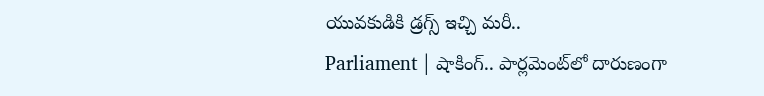యువ‌కుడికి డ్ర‌గ్స్ ఇచ్చి మ‌రీ..
Parliament | షాకింగ్‌.. పార్ల‌మెంట్‌లో దారుణంగా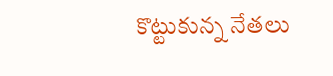కొట్టుకున్న నేత‌లు